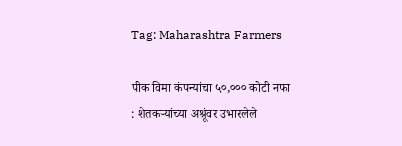Tag: Maharashtra Farmers

पीक विमा कंपन्यांचा ५०,००० कोटी नफा : शेतकऱ्यांच्या अश्रूंवर उभारलेले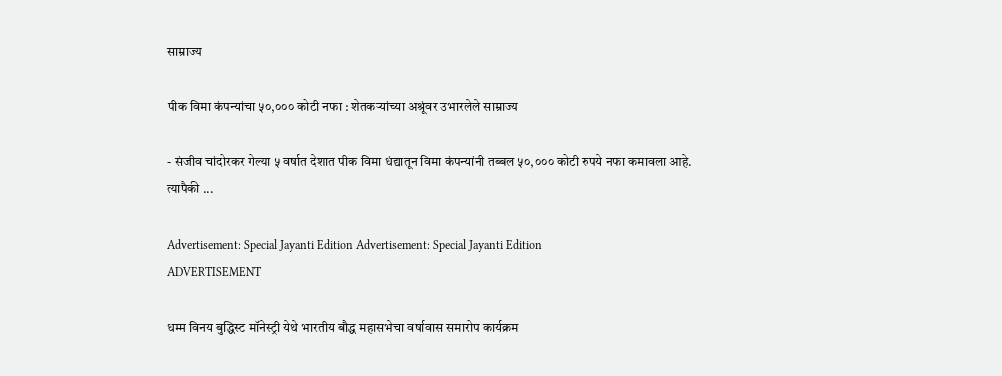साम्राज्य

पीक विमा कंपन्यांचा ५०,००० कोटी नफा : शेतकऱ्यांच्या अश्रूंवर उभारलेले साम्राज्य

- संजीव चांदोरकर गेल्या ५ वर्षात देशात पीक विमा धंद्यातून विमा कंपन्यांनी तब्बल ५०,००० कोटी रुपये नफा कमावला आहे. त्यापैकी ...

Advertisement: Special Jayanti Edition Advertisement: Special Jayanti Edition
ADVERTISEMENT

धम्म विनय बुद्धिस्ट मॉनेस्ट्री येथे भारतीय बौद्ध महासभेचा वर्षावास समारोप कार्यक्रम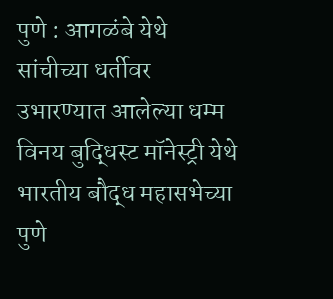पुणे : आगळंबे येथे सांचीच्या धर्तीवर उभारण्यात आलेल्या धम्म विनय बुद्धिस्ट मॉनेस्ट्री येथे भारतीय बौद्ध महासभेच्या पुणे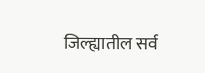जिल्ह्यातील सर्व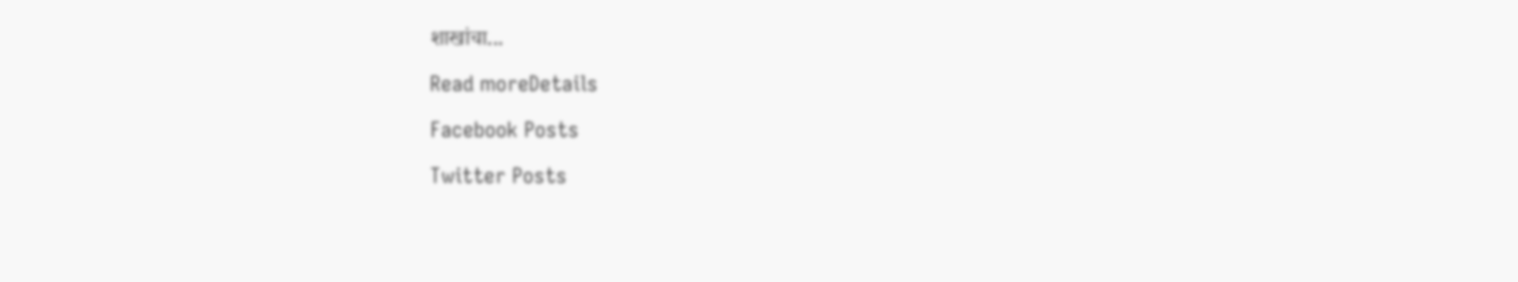शाखांचा...

Read moreDetails

Facebook Posts

Twitter Posts